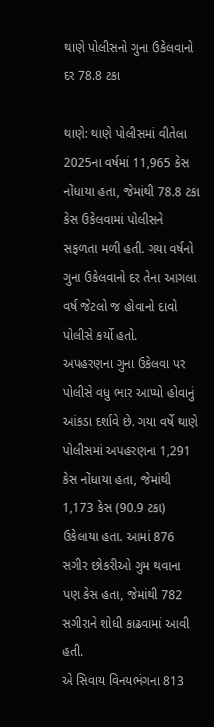થાણે પોલીસનો ગુના ઉકેલવાનો દર 78.8 ટકા

થાણે: થાણે પોલીસમાં વીતેલા 2025ના વર્ષમાં 11,965 કેસ નોંધાયા હતા, જેમાંથી 78.8 ટકા કેસ ઉકેલવામાં પોલીસને સફળતા મળી હતી. ગયા વર્ષનો ગુના ઉકેલવાનો દર તેના આગલા વર્ષ જેટલો જ હોવાનો દાવો પોલીસે કર્યો હતો.
અપહરણના ગુના ઉકેલવા પર પોલીસે વધુ ભાર આપ્યો હોવાનું આંકડા દર્શાવે છે. ગયા વર્ષે થાણે પોલીસમાં અપહરણના 1,291 કેસ નોંધાયા હતા, જેમાંથી 1,173 કેસ (90.9 ટકા) ઉકેલાયા હતા. આમાં 876 સગીર છોકરીઓ ગુમ થવાના પણ કેસ હતા, જેમાંથી 782 સગીરાને શોધી કાઢવામાં આવી હતી.
એ સિવાય વિનયભંગના 813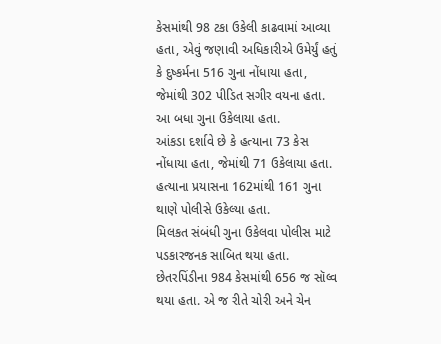કેસમાંથી 98 ટકા ઉકેલી કાઢવામાં આવ્યા હતા, એવું જણાવી અધિકારીએ ઉમેર્યું હતું કે દુષ્કર્મના 516 ગુના નોંધાયા હતા, જેમાંથી 302 પીડિત સગીર વયના હતા. આ બધા ગુના ઉકેલાયા હતા.
આંકડા દર્શાવે છે કે હત્યાના 73 કેસ નોંધાયા હતા, જેમાંથી 71 ઉકેલાયા હતા. હત્યાના પ્રયાસના 162માંથી 161 ગુના થાણે પોલીસે ઉકેલ્યા હતા.
મિલકત સંબંધી ગુના ઉકેલવા પોલીસ માટે પડકારજનક સાબિત થયા હતા. છેતરપિંડીના 984 કેસમાંથી 656 જ સૉલ્વ થયા હતા. એ જ રીતે ચોરી અને ચેન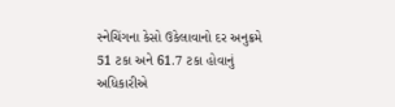સ્નેચિંગના કેસો ઉકેલાવાનો દર અનુક્રમે 51 ટકા અને 61.7 ટકા હોવાનું અધિકારીએ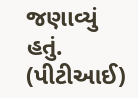જણાવ્યું હતું.
(પીટીઆઈ)